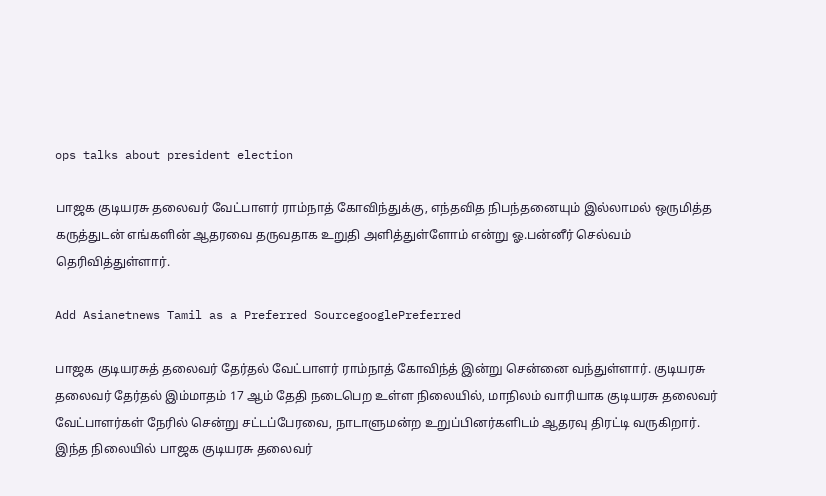ops talks about president election

பாஜக குடியரசு தலைவர் வேட்பாளர் ராம்நாத் கோவிந்துக்கு, எந்தவித நிபந்தனையும் இல்லாமல் ஒருமித்த கருத்துடன் எங்களின் ஆதரவை தருவதாக உறுதி அளித்துள்ளோம் என்று ஓ.பன்னீர் செல்வம் தெரிவித்துள்ளார்.

Add Asianetnews Tamil as a Preferred SourcegooglePreferred

பாஜக குடியரசுத் தலைவர் தேர்தல் வேட்பாளர் ராம்நாத் கோவிந்த் இன்று சென்னை வந்துள்ளார். குடியரசு தலைவர் தேர்தல் இம்மாதம் 17 ஆம் தேதி நடைபெற உள்ள நிலையில், மாநிலம் வாரியாக குடியரசு தலைவர் வேட்பாளர்கள் நேரில் சென்று சட்டப்பேரவை, நாடாளுமன்ற உறுப்பினர்களிடம் ஆதரவு திரட்டி வருகிறார். இந்த நிலையில் பாஜக குடியரசு தலைவர்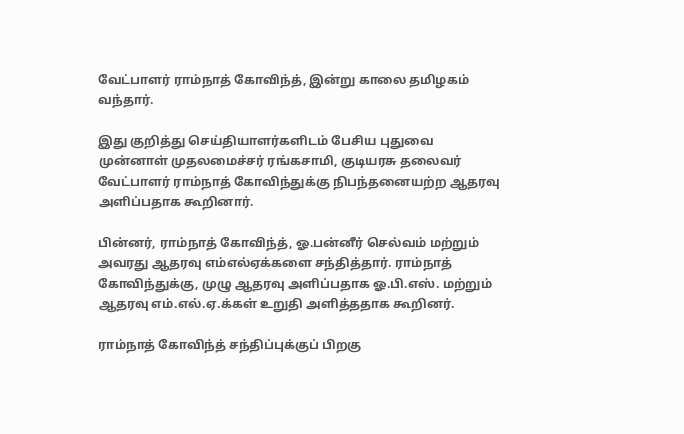வேட்பாளர் ராம்நாத் கோவிந்த், இன்று காலை தமிழகம் வந்தார்.

இது குறித்து செய்தியாளர்களிடம் பேசிய புதுவை முன்னாள் முதலமைச்சர் ரங்கசாமி, குடியரசு தலைவர் வேட்பாளர் ராம்நாத் கோவிந்துக்கு நிபந்தனையற்ற ஆதரவு அளிப்பதாக கூறினார்.

பின்னர், ராம்நாத் கோவிந்த், ஓ.பன்னீர் செல்வம் மற்றும் அவரது ஆதரவு எம்எல்ஏக்களை சந்தித்தார். ராம்நாத் கோவிந்துக்கு, முழு ஆதரவு அளிப்பதாக ஓ.பி.எஸ். மற்றும் ஆதரவு எம்.எல்.ஏ.க்கள் உறுதி அளித்ததாக கூறினர்.

ராம்நாத் கோவிந்த் சந்திப்புக்குப் பிறகு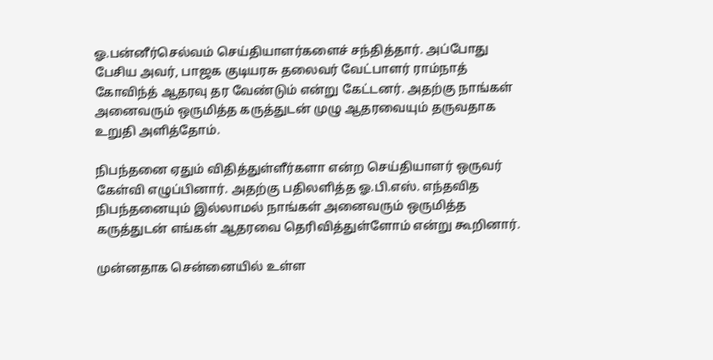ஓ.பன்னீர்செல்வம் செய்தியாளர்களைச் சந்தித்தார். அப்போது பேசிய அவர், பாஜக குடியரசு தலைவர் வேட்பாளர் ராம்நாத் கோவிந்த் ஆதரவு தர வேண்டும் என்று கேட்டனர். அதற்கு நாங்கள் அனைவரும் ஒருமித்த கருத்துடன் முழு ஆதரவையும் தருவதாக உறுதி அளித்தோம்.

நிபந்தனை ஏதும் விதித்துள்ளீர்களா என்ற செய்தியாளர் ஒருவர் கேள்வி எழுப்பினார். அதற்கு பதிலளித்த ஓ.பி.எஸ். எந்தவித நிபந்தனையும் இல்லாமல் நாங்கள் அனைவரும் ஒருமித்த கருத்துடன் எங்கள் ஆதரவை தெரிவித்துள்ளோம் என்று கூறினார்.

முன்னதாக சென்னையில் உள்ள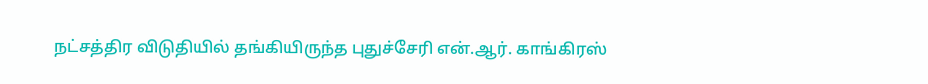நட்சத்திர விடுதியில் தங்கியிருந்த புதுச்சேரி என்.ஆர். காங்கிரஸ்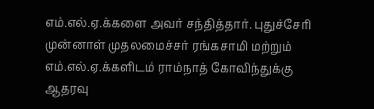எம்.எல்.ஏ.க்களை அவர் சந்தித்தார். புதுச்சேரி முன்னாள் முதலமைச்சர் ரங்கசாமி மற்றும் எம்.எல்.ஏ.க்களிடம் ராம்நாத் கோவிந்துக்கு ஆதரவு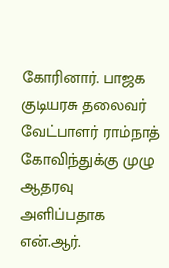கோரினார். பாஜக குடியரசு தலைவர் வேட்பாளர் ராம்நாத் கோவிந்துக்கு முழு ஆதரவு அளிப்பதாக என்.ஆர்.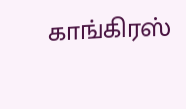காங்கிரஸ்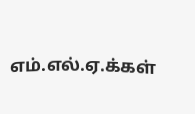எம்.எல்.ஏ.க்கள்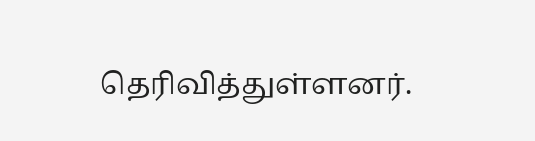தெரிவித்துள்ளனர்.